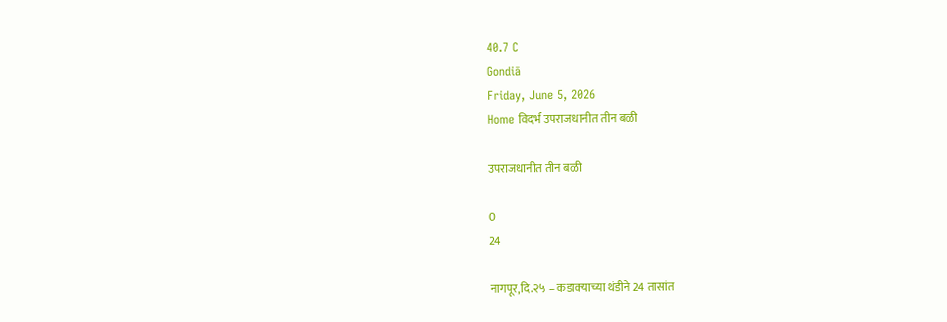40.7 C
Gondiā
Friday, June 5, 2026
Home विदर्भ उपराजधानीत तीन बळी

उपराजधानीत तीन बळी

0
24

नागपूर,दि.२५ – कडाक्‍याच्या थंडीने 24 तासांत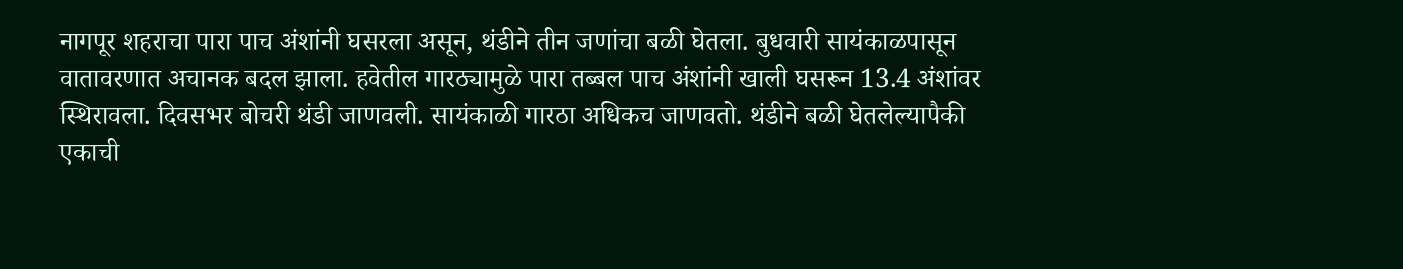नागपूर शहराचा पारा पाच अंशांनी घसरला असून, थंडीने तीन जणांचा बळी घेतला. बुधवारी सायंकाळपासून वातावरणात अचानक बदल झाला. हवेतील गारठ्यामुळे पारा तब्बल पाच अंशांनी खाली घसरून 13.4 अंशांवर स्थिरावला. दिवसभर बोचरी थंडी जाणवली. सायंकाळी गारठा अधिकच जाणवतो. थंडीने बळी घेतलेल्यापैकी एकाची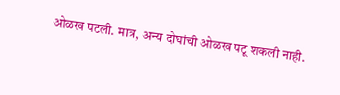ओळख पटली. मात्र, अन्य दोघांची ओळख पटू शकली नाही.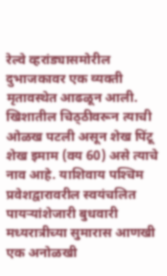रेल्वे व्हरांड्यासमोरील दुभाजकावर एक व्यक्‍ती मृतावस्थेत आढळून आली. खिशातील चिठ्‌ठीवरून त्याची ओळख पटली असून शेख पिंटू शेख इमाम (वय 60) असे त्याचे नाव आहे. याशिवाय पश्‍चिम प्रवेशद्वारावरील स्वयंचलित पायऱ्यांशेजारी बुधवारी मध्यरात्रीच्या सुमारास आणखी एक अनोळखी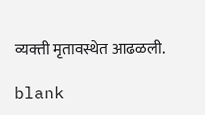व्यक्‍ती मृतावस्थेत आढळली.

blank